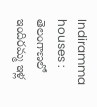Indiramma houses : తెలంగాణలో ఇందిరమ్మ ఇళ్ల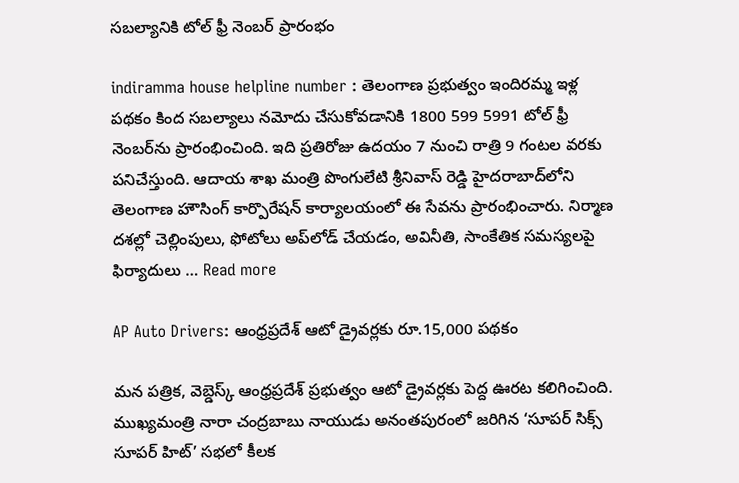సబల్యానికి టోల్ ఫ్రీ నెంబర్ ప్రారంభం

indiramma house helpline number : తెలంగాణ ప్రభుత్వం ఇందిరమ్మ ఇళ్ల పథకం కింద సబల్యాలు నమోదు చేసుకోవడానికి 1800 599 5991 టోల్ ఫ్రీ నెంబర్‌ను ప్రారంభించింది. ఇది ప్రతిరోజు ఉదయం 7 నుంచి రాత్రి 9 గంటల వరకు పనిచేస్తుంది. ఆదాయ శాఖ మంత్రి పొంగులేటి శ్రీనివాస్ రెడ్డి హైదరాబాద్‌లోని తెలంగాణ హౌసింగ్ కార్పొరేషన్ కార్యాలయంలో ఈ సేవను ప్రారంభించారు. నిర్మాణ దశల్లో చెల్లింపులు, ఫోటోలు అప్‌లోడ్ చేయడం, అవినీతి, సాంకేతిక సమస్యలపై ఫిర్యాదులు … Read more

AP Auto Drivers: ఆంధ్రప్రదేశ్ ఆటో డ్రైవర్లకు రూ.15,000 పథకం

మన పత్రిక, వెబ్డెస్క్ ఆంధ్రప్రదేశ్ ప్రభుత్వం ఆటో డ్రైవర్లకు పెద్ద ఊరట కలిగించింది. ముఖ్యమంత్రి నారా చంద్రబాబు నాయుడు అనంతపురంలో జరిగిన ‘సూపర్ సిక్స్ సూపర్ హిట్’ సభలో కీలక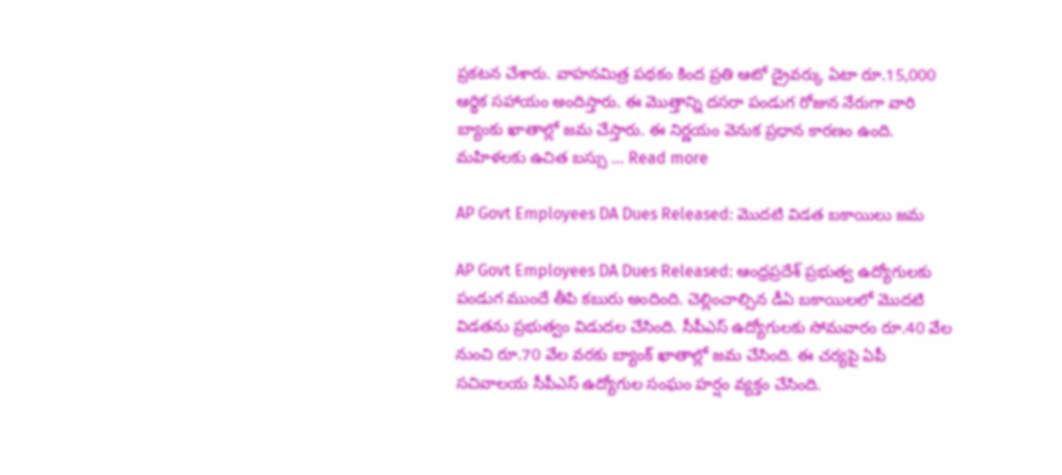ప్రకటన చేశారు. వాహనమిత్ర పథకం కింద ప్రతి ఆటో డ్రైవర్కు ఏటా రూ.15,000 ఆర్థిక సహాయం అందిస్తారు. ఈ మొత్తాన్ని దసరా పండుగ రోజున నేరుగా వారి బ్యాంకు ఖాతాల్లో జమ చేస్తారు. ఈ నిర్ణయం వెనుక ప్రధాన కారణం ఉంది. మహిళలకు ఉచిత బస్సు … Read more

AP Govt Employees DA Dues Released: మొదటి విడత బకాయిలు జమ

AP Govt Employees DA Dues Released: ఆంధ్రప్రదేశ్ ప్రభుత్వ ఉద్యోగులకు పండుగ ముందే తీపి కబురు అందింది. చెల్లించాల్సిన డీఏ బకాయిలలో మొదటి విడతను ప్రభుత్వం విడుదల చేసింది. సీపీఎస్ ఉద్యోగులకు సోమవారం రూ.40 వేల నుంచి రూ.70 వేల వరకు బ్యాంక్ ఖాతాల్లో జమ చేసింది. ఈ చర్యపై ఏపీ సచివాలయ సీపీఎస్ ఉద్యోగుల సంఘం హర్షం వ్యక్తం చేసింది.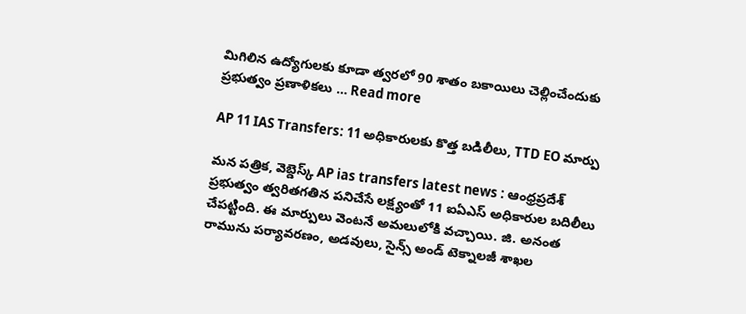మిగిలిన ఉద్యోగులకు కూడా త్వరలో 90 శాతం బకాయిలు చెల్లించేందుకు ప్రభుత్వం ప్రణాళికలు … Read more

AP 11 IAS Transfers: 11 అధికారులకు కొత్త బడిలీలు, TTD EO మార్పు

మన పత్రిక, వెబ్డెస్క్ AP ias transfers latest news : ఆంధ్రప్రదేశ్ ప్రభుత్వం త్వరితగతిన పనిచేసే లక్ష్యంతో 11 ఐఏఎస్ అధికారుల బదిలీలు చేపట్టింది. ఈ మార్పులు వెంటనే అమలులోకి వచ్చాయి. జి. అనంత రామును పర్యావరణం, అడవులు, సైన్స్ అండ్ టెక్నాలజీ శాఖల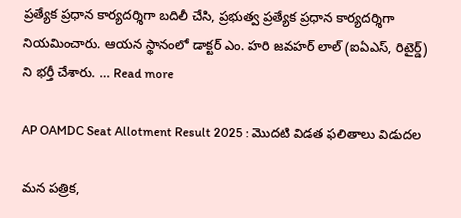ప్రత్యేక ప్రధాన కార్యదర్శిగా బదిలీ చేసి, ప్రభుత్వ ప్రత్యేక ప్రధాన కార్యదర్శిగా నియమించారు. ఆయన స్థానంలో డాక్టర్ ఎం. హరి జవహర్ లాల్ (ఐఏఎస్, రిటైర్డ్) ని భర్తీ చేశారు. … Read more

AP OAMDC Seat Allotment Result 2025 : మొదటి విడత ఫలితాలు విడుదల

మన పత్రిక,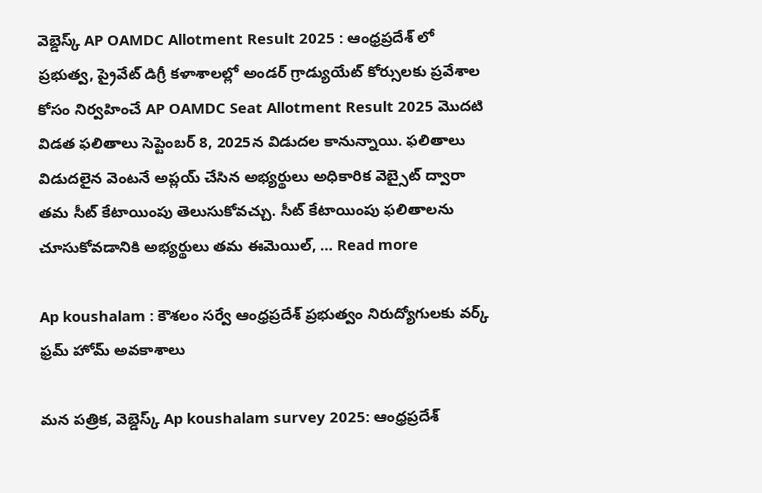వెబ్డెస్క్ AP OAMDC Allotment Result 2025 : ఆంధ్రప్రదేశ్ లో ప్రభుత్వ, ప్రైవేట్ డిగ్రీ కళాశాలల్లో అండర్ గ్రాడ్యుయేట్ కోర్సులకు ప్రవేశాల కోసం నిర్వహించే AP OAMDC Seat Allotment Result 2025 మొదటి విడత ఫలితాలు సెప్టెంబర్ 8, 2025న విడుదల కానున్నాయి. ఫలితాలు విడుదలైన వెంటనే అప్లయ్ చేసిన అభ్యర్థులు అధికారిక వెబ్సైట్ ద్వారా తమ సీట్ కేటాయింపు తెలుసుకోవచ్చు. సీట్ కేటాయింపు ఫలితాలను చూసుకోవడానికి అభ్యర్థులు తమ ఈమెయిల్, … Read more

Ap koushalam : కౌశలం సర్వే ఆంధ్రప్రదేశ్ ప్రభుత్వం నిరుద్యోగులకు వర్క్ ఫ్రమ్ హోమ్ అవకాశాలు

మన పత్రిక, వెబ్డెస్క్ Ap koushalam survey 2025: ఆంధ్రప్రదేశ్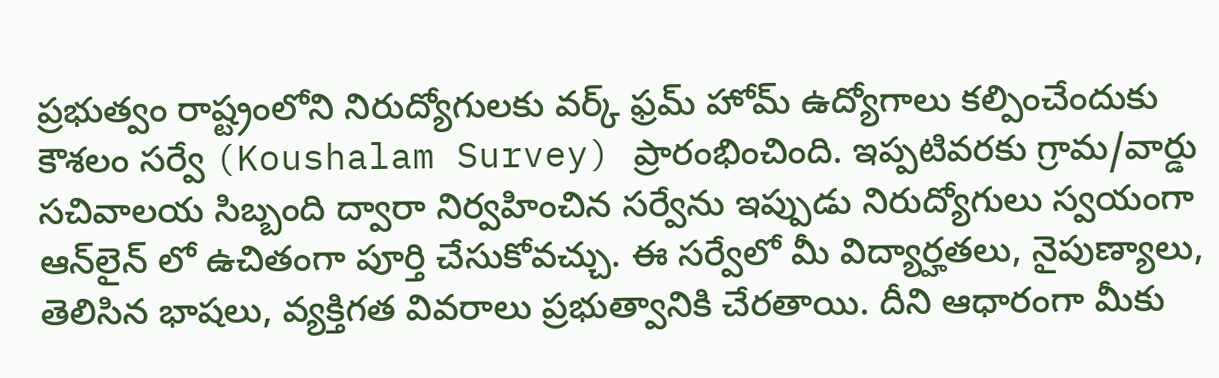ప్రభుత్వం రాష్ట్రంలోని నిరుద్యోగులకు వర్క్ ఫ్రమ్ హోమ్ ఉద్యోగాలు కల్పించేందుకు కౌశలం సర్వే (Koushalam Survey) ప్రారంభించింది. ఇప్పటివరకు గ్రామ/వార్డు సచివాలయ సిబ్బంది ద్వారా నిర్వహించిన సర్వేను ఇప్పుడు నిరుద్యోగులు స్వయంగా ఆన్‌లైన్ లో ఉచితంగా పూర్తి చేసుకోవచ్చు. ఈ సర్వేలో మీ విద్యార్హతలు, నైపుణ్యాలు, తెలిసిన భాషలు, వ్యక్తిగత వివరాలు ప్రభుత్వానికి చేరతాయి. దీని ఆధారంగా మీకు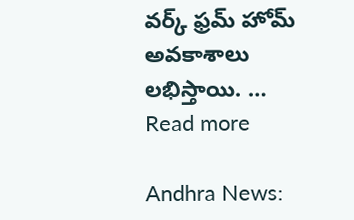వర్క్ ఫ్రమ్ హోమ్ అవకాశాలు లభిస్తాయి. … Read more

Andhra News: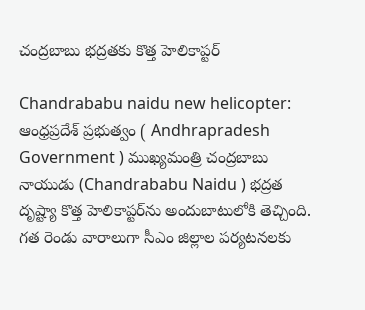చంద్రబాబు భద్రతకు కొత్త హెలికాప్టర్

Chandrababu naidu new helicopter: ఆంధ్రప్రదేశ్ ప్రభుత్వం ( Andhrapradesh Government ) ముఖ్యమంత్రి చంద్రబాబు నాయుడు (Chandrababu Naidu ) భద్రత దృష్ట్యా కొత్త హెలికాప్టర్‌ను అందుబాటులోకి తెచ్చింది. గత రెండు వారాలుగా సీఎం జిల్లాల పర్యటనలకు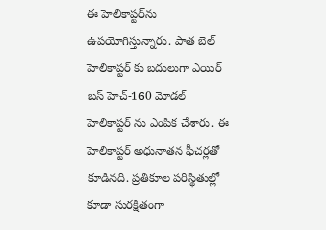ఈ హెలికాప్టర్‌ను ఉపయోగిస్తున్నారు. పాత బెల్ హెలికాప్టర్ కు బదులుగా ఎయిర్ బస్ హెచ్-160 మోడల్ హెలికాప్టర్ ను ఎంపిక చేశారు. ఈ హెలికాప్టర్ అధునాతన ఫీచర్లతో కూడినది. ప్రతికూల పరిస్థితుల్లో కూడా సురక్షితంగా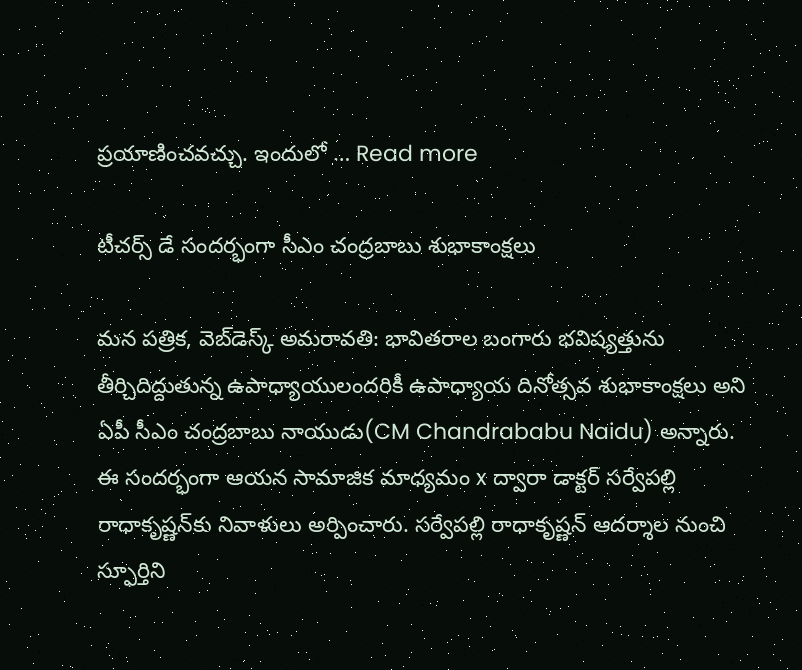ప్రయాణించవచ్చు. ఇందులో … Read more

టీచర్స్ డే సందర్భంగా సీఎం చంద్రబాబు శుభాకాంక్షలు

మన పత్రిక, వెబ్‌డెస్క్ అమరావతి: భావితరాల బంగారు భవిష్యత్తును తీర్చిదిద్దుతున్న ఉపాధ్యాయులందరికీ ఉపాధ్యాయ దినోత్సవ శుభాకాంక్షలు అని ఏపీ సీఎం చంద్రబాబు నాయుడు(CM Chandrababu Naidu) అన్నారు. ఈ సందర్భంగా ఆయన సామాజిక మాధ్యమం x ద్వారా డాక్టర్ సర్వేపల్లి రాధాకృష్ణన్‌కు నివాళులు అర్పించారు. సర్వేపల్లి రాధాకృష్ణన్ ఆదర్శాల నుంచి స్ఫూర్తిని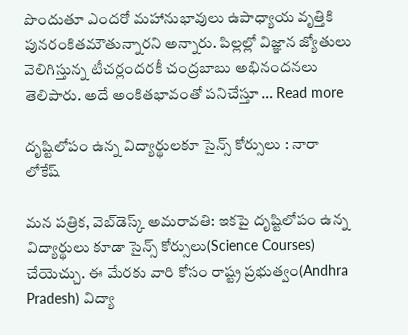పొందుతూ ఎందరో మహానుభావులు ఉపాధ్యాయ వృత్తికి పునరంకితమౌతున్నారని అన్నారు. పిల్లల్లో విజ్ఞాన జ్యోతులు వెలిగిస్తున్న టీచర్లందరకీ చంద్రబాబు అభినందనలు తెలిపారు. అదే అంకితభావంతో పనిచేస్తూ … Read more

దృష్టిలోపం ఉన్న విద్యార్థులకూ సైన్స్ కోర్సులు : నారా లోకేష్

మన పత్రిక, వెబ్‌డెస్క్ అమరావతి: ఇకపై దృష్టిలోపం ఉన్న విద్యార్థులు కూడా సైన్స్ కోర్సులు(Science Courses) చేయెచ్చు. ఈ మేరకు వారి కోసం రాష్ట్ర ప్రభుత్వం(Andhra Pradesh) విద్యా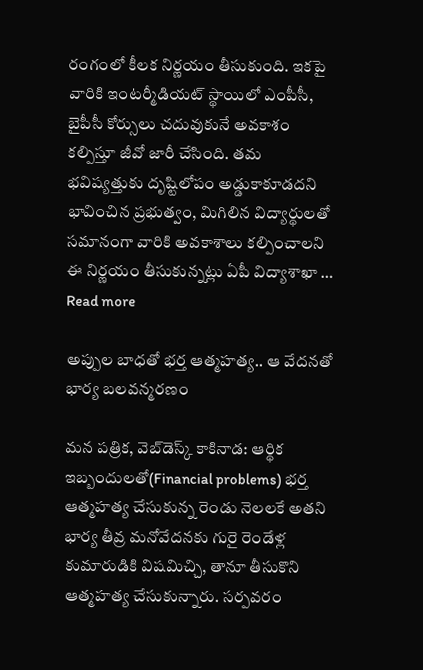రంగంలో కీలక నిర్ణయం తీసుకుంది. ఇకపై వారికి ఇంటర్మీడియట్ స్థాయిలో ఎంపీసీ, బైపీసీ కోర్సులు చదువుకునే అవకాశం కల్పిస్తూ జీవో జారీ చేసింది. తమ భవిష్యత్తుకు దృష్టిలోపం అడ్డుకాకూడదని భావించిన ప్రభుత్వం, మిగిలిన విద్యార్థులతో సమానంగా వారికి అవకాశాలు కల్పించాలని ఈ నిర్ణయం తీసుకున్నట్లు ఏపీ విద్యాశాఖా … Read more

అప్పుల బాధతో భర్త ఆత్మహత్య.. ఆ వేదనతో భార్య బలవన్మరణం

మన పత్రిక, వెబ్‌డెస్క్ కాకినాడ: ఆర్థిక ఇబ్బందులతో(Financial problems) భర్త ఆత్మహత్య చేసుకున్న రెండు నెలలకే అతని భార్య తీవ్ర మనోవేదనకు గురై రెండేళ్ల కుమారుడికి విషమిచ్చి, తానూ తీసుకొని ఆత్మహత్య చేసుకున్నారు. సర్పవరం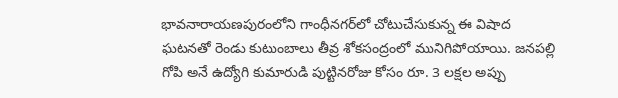భావనారాయణపురంలోని గాంధీనగర్‌లో చోటుచేసుకున్న ఈ విషాద ఘటనతో రెండు కుటుంబాలు తీవ్ర శోకసంద్రంలో మునిగిపోయాయి. జనపల్లి గోపి అనే ఉద్యోగి కుమారుడి పుట్టినరోజు కోసం రూ. 3 లక్షల అప్పు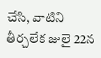చేసి, వాటిని తీర్చలేక జులై 22న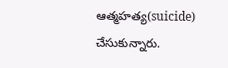ఆత్మహత్య(suicide) చేసుకున్నారు.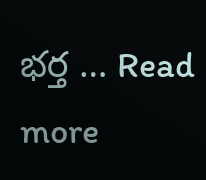భర్త … Read more